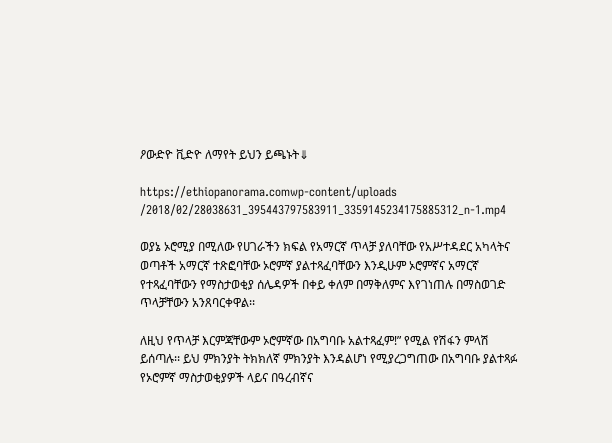ዖውድዮ ቪድዮ ለማየት ይህን ይጫኑት⇓

https://ethiopanorama.comwp-content/uploads
/2018/02/28038631_395443797583911_3359145234175885312_n-1.mp4

ወያኔ ኦሮሚያ በሚለው የሀገራችን ክፍል የአማርኛ ጥላቻ ያለባቸው የአሥተዳደር አካላትና ወጣቶች አማርኛ ተጽፎባቸው ኦሮምኛ ያልተጻፈባቸውን እንዲሁም ኦሮምኛና አማርኛ  የተጻፈባቸውን የማስታወቂያ ሰሌዳዎች በቀይ ቀለም በማቅለምና እየገነጠሉ በማስወገድ ጥላቻቸውን አንጸባርቀዋል፡፡

ለዚህ የጥላቻ እርምጃቸውም ኦሮምኛው በአግባቡ አልተጻፈም!” የሚል የሽፋን ምላሽ ይሰጣሉ፡፡ ይህ ምክንያት ትክክለኛ ምክንያት እንዳልሆነ የሚያረጋግጠው በአግባቡ ያልተጻፉ የኦሮምኛ ማስታወቂያዎች ላይና በዓረብኛና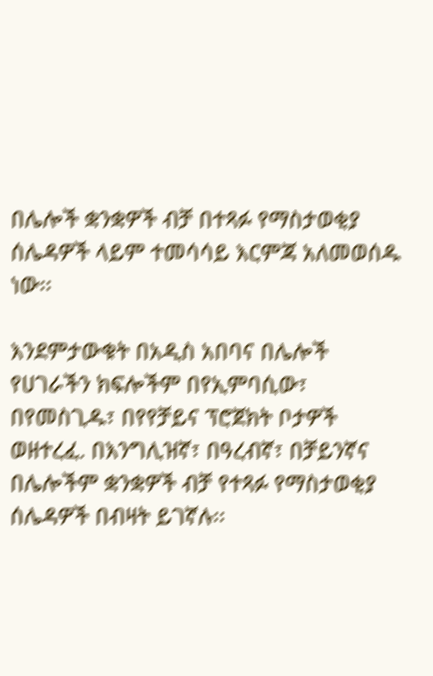በሌሎች ቋንቋዎች ብቻ በተጻፉ የማስታወቂያ ሰሌዳዎች ላይም ተመሳሳይ እርምጃ አለመወሰዱ ነው፡፡

እንደምታውቁት በአዲስ አበባና በሌሎች የሀገራችን ክፍሎችም በየኢምባሲው፣ በየመስጊዱ፣ በየየቻይና ፕሮጀክት ቦታዎች ወዘተረፈ. በእንግሊዝኛ፣ በዓረብኛ፣ በቻይንኛና በሌሎችም ቋንቋዎች ብቻ የተጻፉ የማስታወቂያ ሰሌዳዎች በብዛት ይገኛሉ፡፡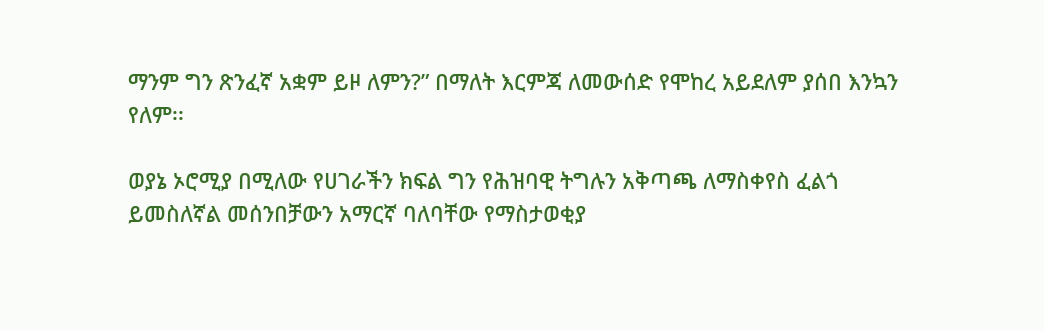ማንም ግን ጽንፈኛ አቋም ይዞ ለምን?” በማለት እርምጃ ለመውሰድ የሞከረ አይደለም ያሰበ እንኳን የለም፡፡

ወያኔ ኦሮሚያ በሚለው የሀገራችን ክፍል ግን የሕዝባዊ ትግሉን አቅጣጫ ለማስቀየስ ፈልጎ ይመስለኛል መሰንበቻውን አማርኛ ባለባቸው የማስታወቂያ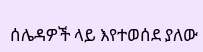ሰሌዳዎች ላይ እየተወሰደ ያለው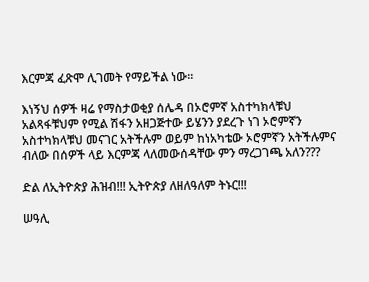እርምጃ ፈጽሞ ሊገመት የማይችል ነው፡፡

እነኝህ ሰዎች ዛሬ የማስታወቂያ ሰሌዳ በኦሮምኛ አስተካክላቹህ አልጻፋቹህም የሚል ሽፋን አዘጋጅተው ይሄንን ያደረጉ ነገ ኦሮምኛን አስተካክላቹህ መናገር አትችሉም ወይም ከነአካቴው ኦሮምኛን አትችሉምና ብለው በሰዎች ላይ እርምጃ ላለመውሰዳቸው ምን ማረጋገጫ አለን???

ድል ለኢትዮጵያ ሕዝብ!!! ኢትዮጵያ ለዘለዓለም ትኑር!!!

ሠዓሊ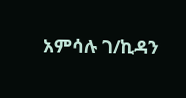አምሳሉ ገ/ኪዳን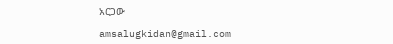አርጋው

amsalugkidan@gmail.com